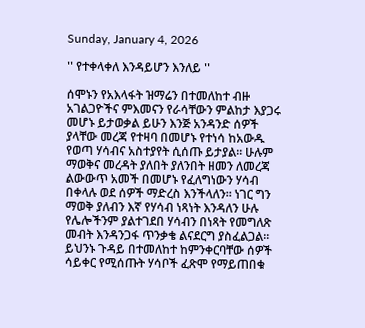Sunday, January 4, 2026

'' የተቀላቀለ እንዳይሆን እንለይ ''

ሰሞኑን የአእላፋት ዝማሬን በተመለከተ ብዙ አገልጋዮችና ምእመናን የራሳቸውን ምልከታ እያጋሩ መሆኑ ይታወቃል ይሁን እንጅ አንዳንድ ሰዎች ያላቸው መረጃ የተዛባ በመሆኑ የተነሳ ከአውዱ የወጣ ሃሳብና አስተያየት ሲሰጡ ይታያል። ሁሉም ማወቅና መረዳት ያለበት ያለንበት ዘመን ለመረጃ ልውውጥ አመች በመሆኑ የፈለግነውን ሃሳብ በቀላሉ ወደ ሰዎች ማድረስ እንችላለን። ነገር ግን ማወቅ ያለብን እኛ የሃሳብ ነጻነት እንዳለን ሁሉ የሌሎችንም ያልተገደበ ሃሳብን በነጻት የመግለጽ መብት እንዳንጋፋ ጥንቃቄ ልናደርግ ያስፈልጋል። ይህንኑ ጉዳይ በተመለከተ ከምንቀርባቸው ሰዎች ሳይቀር የሚሰጡት ሃሳቦች ፈጽሞ የማይጠበቁ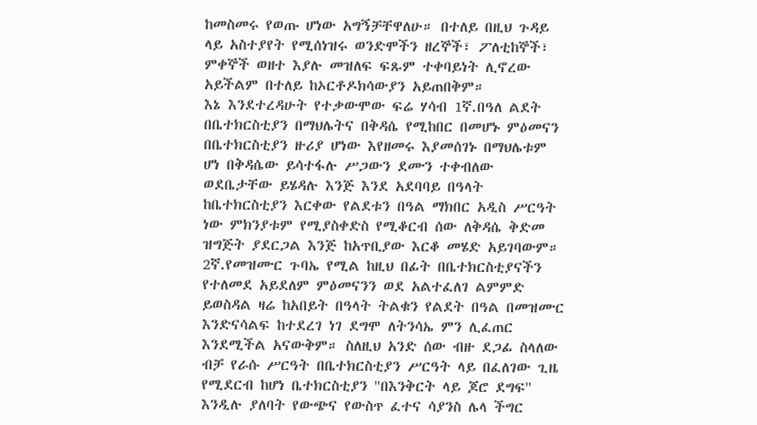ከመስመሩ የወጡ ሆነው አግኝቻቸዋለሁ። በተለይ በዚህ ጉዳይ ላይ አስተያየት የሚሰነዝሩ ወንድሞችን ዘረኞች፣ ፖለቲከኞች፣ ምቀኞች ወዘተ እያሉ መዝለፍ ፍጹም ተቀባይነት ሊኖረው አይችልም በተለይ ከኦርቶዶክሳውያን አይጠበቅም።
እኔ እንደተረዳሁት የተቃውሞው ፍሬ ሃሳብ 1ኛ.በዓለ ልደት በቤተክርስቲያን በማህሌትና በቅዳሴ የሚከበር በመሆኑ ምዕመናን በቤተክርስቲያን ዙሪያ ሆነው እየዘመሩ እያመሰገኑ በማህሌቱም ሆነ በቅዳሴው ይሳተፋሉ ሥጋውን ደሙን ተቀብለው ወደቤታቸው ይሄዳሉ እንጅ እንደ አደባባይ በዓላት ከቤተክርስቲያን እርቀው የልደቱን በዓል ማክበር አዲስ ሥርዓት ነው ምክንያቱም የሚያስቀድስ የሚቆርብ ሰው ለቅዳሴ ቅድመ ዝግጅት ያደርጋል እንጅ ከአጥቢያው እርቆ መሄድ አይገባውም። 2ኛ.የመዝሙር ጉባኤ የሚል ከዚህ በፊት በቤተክርስቲያናችን የተለመደ አይደለም ምዕመናንን ወደ አልተፈለገ ልምምድ ይወስዳል ዛሬ ከአበይት በዓላት ትልቁን የልደት በዓል በመዝሙር እንድናሳልፍ ከተደረገ ነገ ደግሞ ለትንሳኤ ምን ሊፈጠር እንደሚችል አናውቅም። ስለዚህ አንድ ሰው ብዙ ደጋፊ ስላለው ብቻ የራሱ ሥርዓት በቤተክርስቲያን ሥርዓት ላይ በፈለገው ጊዜ የሚደርብ ከሆነ ቤተክርስቲያን ''በእንቅርት ላይ ጆሮ ደግፍ'' እንዲሉ ያለባት የውጭና የውስጥ ፈተና ሳያንስ ሌላ ችግር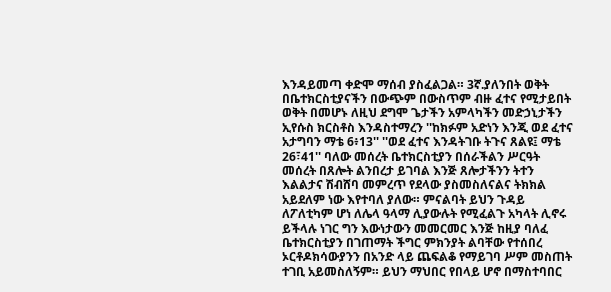እንዳይመጣ ቀድሞ ማሰብ ያስፈልጋል። 3ኛ.ያለንበት ወቅት በቤተክርስቲያናችን በውጭም በውስጥም ብዙ ፈተና የሚታይበት ወቅት በመሆኑ ለዚህ ደግሞ ጌታችን አምላካችን መድኃኒታችን ኢየሱስ ክርስቶስ እንዳስተማረን ''ከክፉም አድነን እንጂ ወደ ፈተና አታግባን ማቴ 6፥13'' ''ወደ ፈተና እንዳትገቡ ትጉና ጸልዩ፤ ማቴ 26፣41'' ባለው መሰረት ቤተክርስቲያን በሰራችልን ሥርዓት መሰረት በጸሎት ልንበረታ ይገባል እንጅ ጸሎታችንን ትተን እልልታና ሽብሸባ መምረጥ የደላው ያስመስለናልና ትክክል አይደለም ነው እየተባለ ያለው። ምናልባት ይህን ጉዳይ ለፖለቲካም ሆነ ለሌላ ዓላማ ሊያውሉት የሚፈልጉ አካላት ሊኖሩ ይችላሉ ነገር ግን እውነታውን መመርመር እንጅ ከዚያ ባለፈ ቤተክርስቲያን በገጠማት ችግር ምክንያት ልባቸው የተሰበረ ኦርቶዶክሳውያንን በአንድ ላይ ጨፍልቆ የማይገባ ሥም መስጠት ተገቢ አይመስለኝም። ይህን ማህበር የበላይ ሆኖ በማስተባበር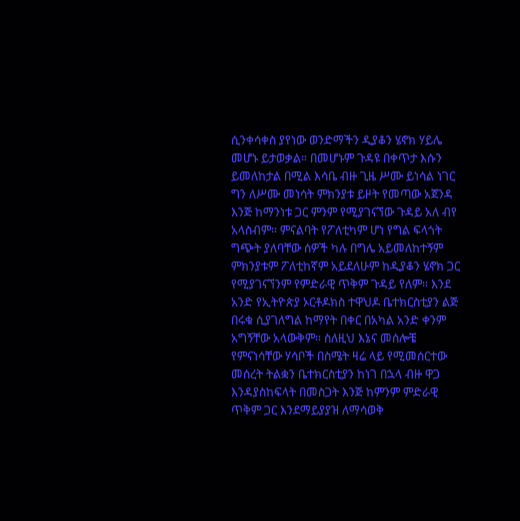ሲንቀሳቀስ ያየነው ወንድማችን ዲያቆን ሄኖክ ሃይሌ መሆኑ ይታወቃል። በመሆኑም ጉዳዩ በቀጥታ እሱን ይመለከታል በሚል እሳቤ ብዙ ጊዜ ሥሙ ይነሳል ነገር ግን ለሥሙ መነሳት ምክንያቱ ይዞት የመጣው አጀንዳ እንጅ ከማንነቱ ጋር ምንም የሚያገናኘው ጉዳይ አለ ብየ አላስብም። ምናልባት የፖለቲካም ሆነ የግል ፍላጎት ግጭት ያለባቸው ሰዎች ካሉ በግሌ አይመለከተኝም ምክንያቱም ፖለቲከኛም አይደለሁም ከዲያቆን ሄኖክ ጋር የሚያገናኘንም የምድራዊ ጥቅም ጉዳይ የለም። እንደ አንድ የኢትዮጵያ ኦርቶዶክስ ተዋህዶ ቤተክርስቲያን ልጅ በሩቁ ሲያገለግል ከማየት በቀር በአካል አንድ ቀንም አግኝቸው አላውቅም። ስለዚህ እኔና መሰሎቼ የምናነሳቸው ሃሳቦች በስሜት ዛሬ ላይ የሚመሰርተው መሰረት ትልቋን ቤተክርስቲያን ከነገ በኋላ ብዙ ዋጋ እንዳያስከፍላት በመስጋት እንጅ ከምንም ምድራዊ ጥቅም ጋር እንደማይያያዝ ለማሳወቅ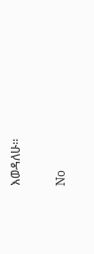እወዳለሁ።

No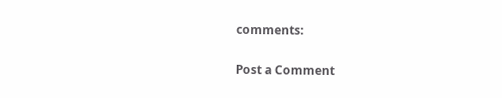comments:

Post a Comment